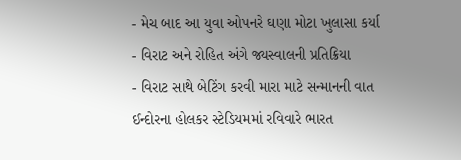- મેચ બાદ આ યુવા ઓપનરે ઘણા મોટા ખુલાસા કર્યા
- વિરાટ અને રોહિત અંગે જ્યસ્વાલની પ્રતિક્રિયા
- વિરાટ સાથે બેટિંગ કરવી મારા માટે સન્માનની વાત
ઈન્દોરના હોલકર સ્ટેડિયમમાં રવિવારે ભારત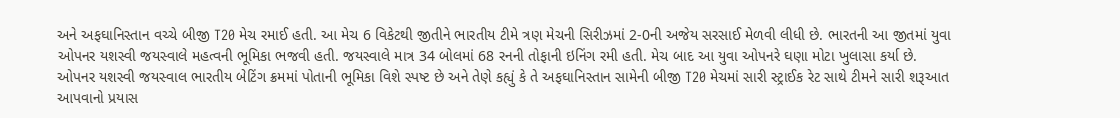અને અફઘાનિસ્તાન વચ્ચે બીજી T20 મેચ રમાઈ હતી. આ મેચ 6 વિકેટથી જીતીને ભારતીય ટીમે ત્રણ મેચની સિરીઝમાં 2-0ની અજેય સરસાઈ મેળવી લીધી છે. ભારતની આ જીતમાં યુવા ઓપનર યશસ્વી જયસ્વાલે મહત્વની ભૂમિકા ભજવી હતી. જયસ્વાલે માત્ર 34 બોલમાં 68 રનની તોફાની ઇનિંગ રમી હતી. મેચ બાદ આ યુવા ઓપનરે ઘણા મોટા ખુલાસા કર્યા છે.
ઓપનર યશસ્વી જયસ્વાલ ભારતીય બેટિંગ ક્રમમાં પોતાની ભૂમિકા વિશે સ્પષ્ટ છે અને તેણે કહ્યું કે તે અફઘાનિસ્તાન સામેની બીજી T20 મેચમાં સારી સ્ટ્રાઈક રેટ સાથે ટીમને સારી શરૂઆત આપવાનો પ્રયાસ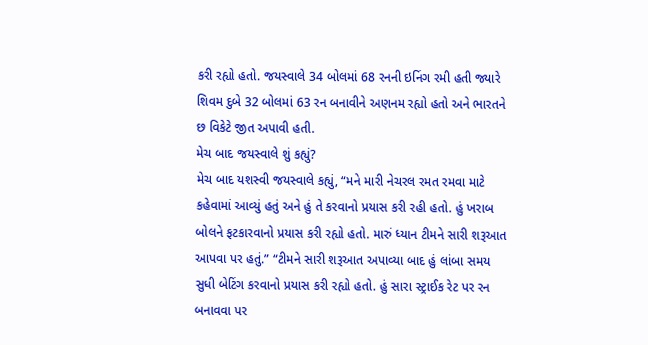કરી રહ્યો હતો. જયસ્વાલે 34 બોલમાં 68 રનની ઇનિંગ રમી હતી જ્યારે શિવમ દુબે 32 બોલમાં 63 રન બનાવીને અણનમ રહ્યો હતો અને ભારતને છ વિકેટે જીત અપાવી હતી.
મેચ બાદ જયસ્વાલે શું કહ્યું?
મેચ બાદ યશસ્વી જયસ્વાલે કહ્યું, “મને મારી નેચરલ રમત રમવા માટે કહેવામાં આવ્યું હતું અને હું તે કરવાનો પ્રયાસ કરી રહી હતો. હું ખરાબ બોલને ફટકારવાનો પ્રયાસ કરી રહ્યો હતો. મારું ધ્યાન ટીમને સારી શરૂઆત આપવા પર હતું.” “ટીમને સારી શરૂઆત અપાવ્યા બાદ હું લાંબા સમય સુધી બેટિંગ કરવાનો પ્રયાસ કરી રહ્યો હતો. હું સારા સ્ટ્રાઈક રેટ પર રન બનાવવા પર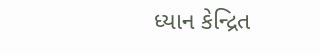ધ્યાન કેન્દ્રિત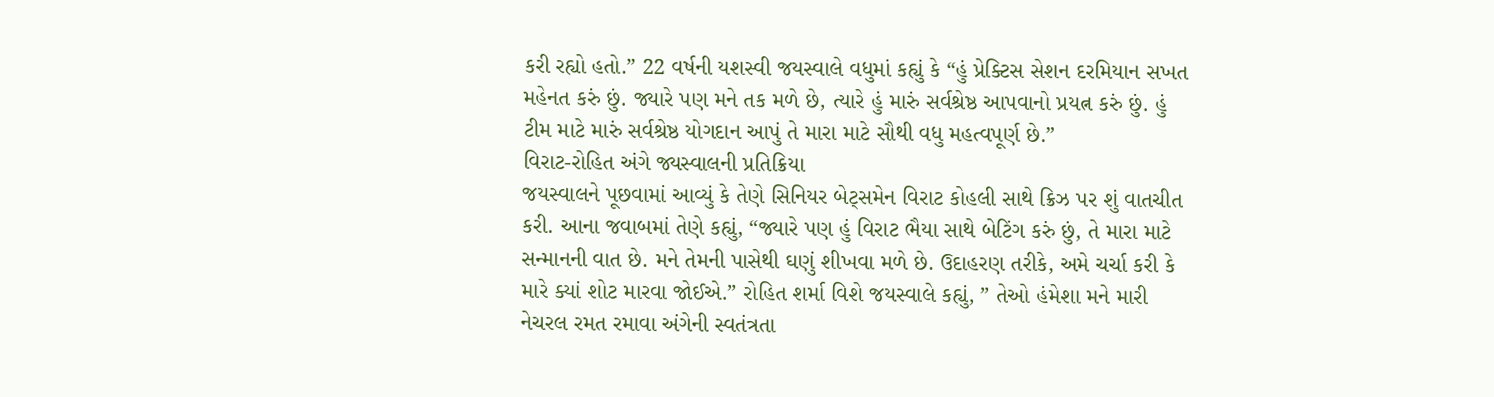કરી રહ્યો હતો.” 22 વર્ષની યશસ્વી જયસ્વાલે વધુમાં કહ્યું કે “હું પ્રેક્ટિસ સેશન દરમિયાન સખત મહેનત કરું છું. જ્યારે પણ મને તક મળે છે, ત્યારે હું મારું સર્વશ્રેષ્ઠ આપવાનો પ્રયત્ન કરું છું. હું ટીમ માટે મારું સર્વશ્રેષ્ઠ યોગદાન આપું તે મારા માટે સૌથી વધુ મહત્વપૂર્ણ છે.”
વિરાટ-રોહિત અંગે જ્યસ્વાલની પ્રતિક્રિયા
જયસ્વાલને પૂછવામાં આવ્યું કે તેણે સિનિયર બેટ્સમેન વિરાટ કોહલી સાથે ક્રિઝ પર શું વાતચીત કરી. આના જવાબમાં તેણે કહ્યું, “જ્યારે પણ હું વિરાટ ભૈયા સાથે બેટિંગ કરું છું, તે મારા માટે સન્માનની વાત છે. મને તેમની પાસેથી ઘણું શીખવા મળે છે. ઉદાહરણ તરીકે, અમે ચર્ચા કરી કે મારે ક્યાં શોટ મારવા જોઈએ.” રોહિત શર્મા વિશે જયસ્વાલે કહ્યું, ” તેઓ હંમેશા મને મારી નેચરલ રમત રમાવા અંગેની સ્વતંત્રતા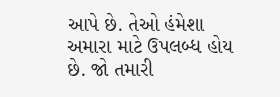આપે છે. તેઓ હંમેશા અમારા માટે ઉપલબ્ધ હોય છે. જો તમારી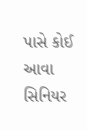પાસે કોઈ આવા સિનિયર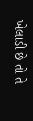ખેલાડી છે તો તે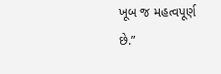ખૂબ જ મહત્વપૂર્ણ છે.”